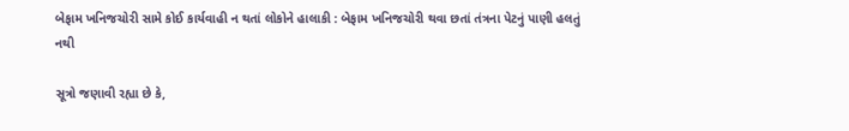બેફામ ખનિજચોરી સામે કોઈ કાર્યવાહી ન થતાં લોકોને હાલાકી : બેફામ ખનિજચોરી થવા છતાં તંત્રના પેટનું પાણી હલતું નથી

સૂત્રો જણાવી રહ્યા છે કે,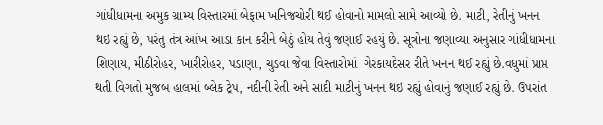ગાંધીધામના અમુક ગ્રામ્ય વિસ્તારમાં બેફામ ખનિજચોરી થઈ હોવાનો મામલો સામે આવ્યો છે. માટી, રેતીનું ખનન થઇ રહ્યું છે, પરંતુ તંત્ર આંખ આડા કાન કરીને બેઠું હોય તેવું જણાઈ રહયું છે. સૂત્રોના જણાવ્યા અનુસાર ગાંધીધામના શિણાય, મીઠીરોહર, ખારીરોહર, પડાણા, ચુડવા જેવા વિસ્તારોમાં  ગેરકાયદેસર રીતે ખનન થઈ રહ્યું છે.વધુમાં પ્રાપ્ત થતી વિગતો મુજબ હાલમાં બ્લેક ટ્રેપ, નદીની રેતી અને સાદી માટીનું ખનન થઇ રહ્યું હોવાનું જણાઈ રહ્યું છે. ઉપરાંત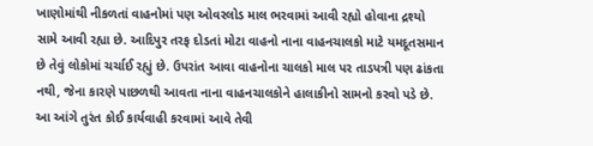ખાણોમાંથી નીકળતાં વાહનોમાં પણ ઓવરલોડ માલ ભરવામાં આવી રહ્યો હોવાના દ્રશ્યો સામે આવી રહ્યા છે. આદિપુર તરફ દોડતાં મોટા વાહનો નાના વાહનચાલકો માટે યમદૂતસમાન છે તેવું લોકોમાં ચર્ચાઈ રહ્યું છે. ઉપરાંત આવા વાહનોના ચાલકો માલ પર તાડપત્રી પણ ઢાંકતા નથી, જેના કારણે પાછળથી આવતા નાના વાહનચાલકોને હાલાકીનો સામનો કરવો પડે છે. આ આંગે તુરંત કોઈ કાર્યવાહી કરવામાં આવે તેવી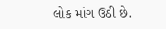લોક માંગ ઉઠી છે.